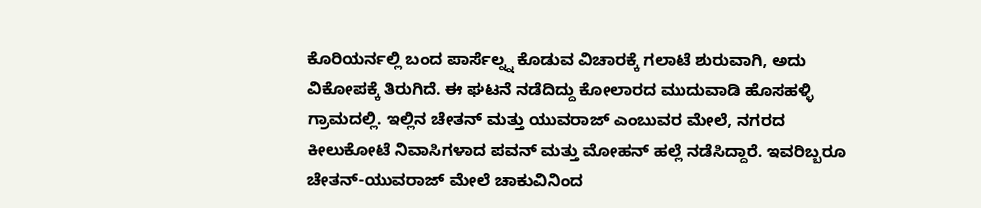ಕೊರಿಯರ್ನಲ್ಲಿ ಬಂದ ಪಾರ್ಸೆಲ್ನ್ನ ಕೊಡುವ ವಿಚಾರಕ್ಕೆ ಗಲಾಟೆ ಶುರುವಾಗಿ, ಅದು ವಿಕೋಪಕ್ಕೆ ತಿರುಗಿದೆ. ಈ ಘಟನೆ ನಡೆದಿದ್ದು ಕೋಲಾರದ ಮುದುವಾಡಿ ಹೊಸಹಳ್ಳಿ ಗ್ರಾಮದಲ್ಲಿ. ಇಲ್ಲಿನ ಚೇತನ್ ಮತ್ತು ಯುವರಾಜ್ ಎಂಬುವರ ಮೇಲೆ, ನಗರದ ಕೀಲುಕೋಟೆ ನಿವಾಸಿಗಳಾದ ಪವನ್ ಮತ್ತು ಮೋಹನ್ ಹಲ್ಲೆ ನಡೆಸಿದ್ದಾರೆ. ಇವರಿಬ್ಬರೂ ಚೇತನ್-ಯುವರಾಜ್ ಮೇಲೆ ಚಾಕುವಿನಿಂದ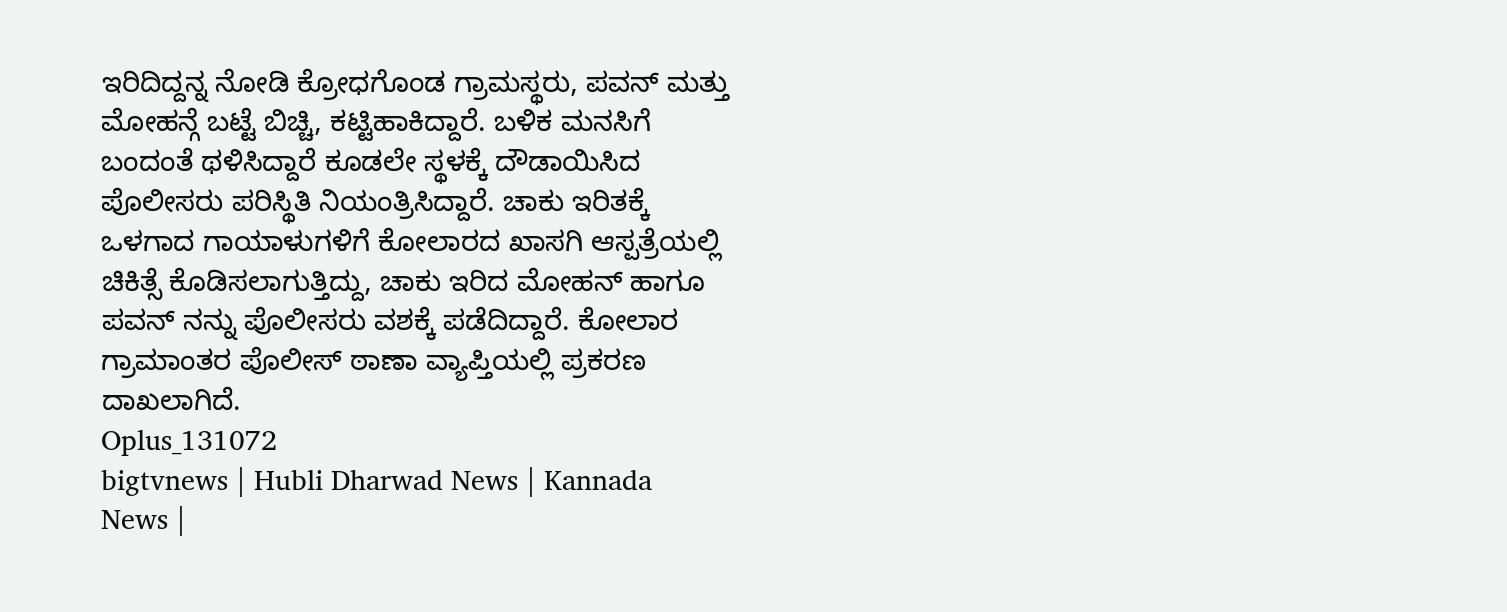ಇರಿದಿದ್ದನ್ನ ನೋಡಿ ಕ್ರೋಧಗೊಂಡ ಗ್ರಾಮಸ್ಥರು, ಪವನ್ ಮತ್ತು ಮೋಹನ್ಗೆ ಬಟ್ಟೆ ಬಿಚ್ಚಿ, ಕಟ್ಟಿಹಾಕಿದ್ದಾರೆ. ಬಳಿಕ ಮನಸಿಗೆ ಬಂದಂತೆ ಥಳಿಸಿದ್ದಾರೆ ಕೂಡಲೇ ಸ್ಥಳಕ್ಕೆ ದೌಡಾಯಿಸಿದ ಪೊಲೀಸರು ಪರಿಸ್ಥಿತಿ ನಿಯಂತ್ರಿಸಿದ್ದಾರೆ. ಚಾಕು ಇರಿತಕ್ಕೆ ಒಳಗಾದ ಗಾಯಾಳುಗಳಿಗೆ ಕೋಲಾರದ ಖಾಸಗಿ ಆಸ್ಪತ್ರೆಯಲ್ಲಿ ಚಿಕಿತ್ಸೆ ಕೊಡಿಸಲಾಗುತ್ತಿದ್ದು, ಚಾಕು ಇರಿದ ಮೋಹನ್ ಹಾಗೂ ಪವನ್ ನನ್ನು ಪೊಲೀಸರು ವಶಕ್ಕೆ ಪಡೆದಿದ್ದಾರೆ. ಕೋಲಾರ ಗ್ರಾಮಾಂತರ ಪೊಲೀಸ್ ಠಾಣಾ ವ್ಯಾಪ್ತಿಯಲ್ಲಿ ಪ್ರಕರಣ ದಾಖಲಾಗಿದೆ.
Oplus_131072
bigtvnews | Hubli Dharwad News | Kannada News |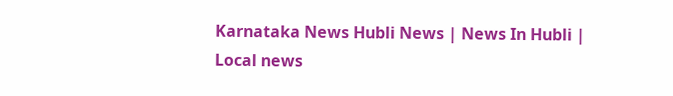Karnataka News Hubli News | News In Hubli | Local news